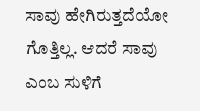ಸಾವು ಹೇಗಿರುತ್ತದೆಯೋ ಗೊತ್ತಿಲ್ಲ. ಆದರೆ ಸಾವು ಎಂಬ ಸುಳಿಗೆ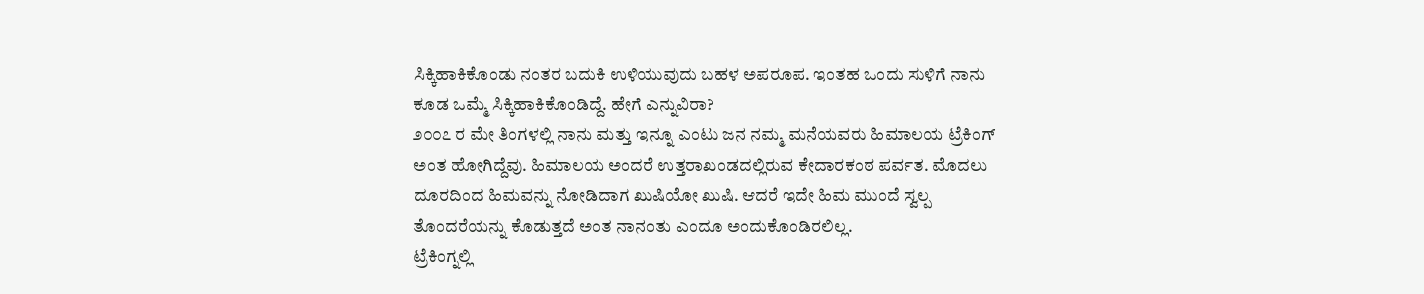ಸಿಕ್ಕಿಹಾಕಿಕೊಂಡು ನಂತರ ಬದುಕಿ ಉಳಿಯುವುದು ಬಹಳ ಅಪರೂಪ. ಇಂತಹ ಒಂದು ಸುಳಿಗೆ ನಾನು ಕೂಡ ಒಮ್ಮೆ ಸಿಕ್ಕಿಹಾಕಿಕೊಂಡಿದ್ದೆ. ಹೇಗೆ ಎನ್ನುವಿರಾ?
೨೦೦೭ ರ ಮೇ ತಿಂಗಳಲ್ಲಿ ನಾನು ಮತ್ತು ಇನ್ನೂ ಎಂಟು ಜನ ನಮ್ಮ ಮನೆಯವರು ಹಿಮಾಲಯ ಟ್ರೆಕಿಂಗ್ ಅಂತ ಹೋಗಿದ್ದೆವು. ಹಿಮಾಲಯ ಅಂದರೆ ಉತ್ತರಾಖಂಡದಲ್ಲಿರುವ ಕೇದಾರಕಂಠ ಪರ್ವತ. ಮೊದಲು ದೂರದಿಂದ ಹಿಮವನ್ನು ನೋಡಿದಾಗ ಖುಷಿಯೋ ಖುಷಿ. ಆದರೆ ಇದೇ ಹಿಮ ಮುಂದೆ ಸ್ವಲ್ಪ ತೊಂದರೆಯನ್ನು ಕೊಡುತ್ತದೆ ಅಂತ ನಾನಂತು ಎಂದೂ ಅಂದುಕೊಂಡಿರಲಿಲ್ಲ.
ಟ್ರೆಕಿಂಗ್ನಲ್ಲಿ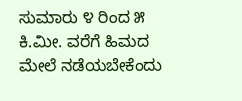ಸುಮಾರು ೪ ರಿಂದ ೫ ಕಿ.ಮೀ. ವರೆಗೆ ಹಿಮದ ಮೇಲೆ ನಡೆಯಬೇಕೆಂದು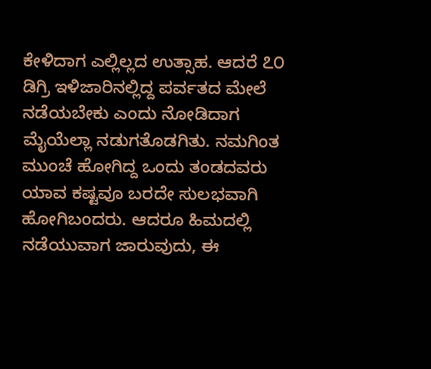ಕೇಳಿದಾಗ ಎಲ್ಲಿಲ್ಲದ ಉತ್ಸಾಹ. ಆದರೆ ೭೦ ಡಿಗ್ರಿ ಇಳಿಜಾರಿನಲ್ಲಿದ್ದ ಪರ್ವತದ ಮೇಲೆ ನಡೆಯಬೇಕು ಎಂದು ನೋಡಿದಾಗ ಮೈಯೆಲ್ಲಾ ನಡುಗತೊಡಗಿತು. ನಮಗಿಂತ ಮುಂಚೆ ಹೋಗಿದ್ದ ಒಂದು ತಂಡದವರು ಯಾವ ಕಷ್ಟವೂ ಬರದೇ ಸುಲಭವಾಗಿ ಹೋಗಿಬಂದರು. ಆದರೂ ಹಿಮದಲ್ಲಿ ನಡೆಯುವಾಗ ಜಾರುವುದು, ಈ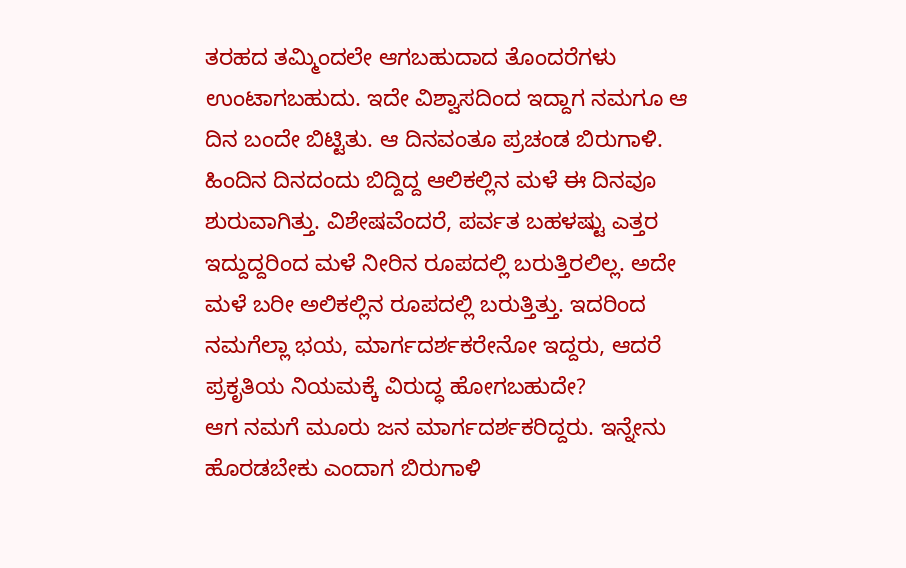ತರಹದ ತಮ್ಮಿಂದಲೇ ಆಗಬಹುದಾದ ತೊಂದರೆಗಳು ಉಂಟಾಗಬಹುದು. ಇದೇ ವಿಶ್ವಾಸದಿಂದ ಇದ್ದಾಗ ನಮಗೂ ಆ ದಿನ ಬಂದೇ ಬಿಟ್ಟಿತು. ಆ ದಿನವಂತೂ ಪ್ರಚಂಡ ಬಿರುಗಾಳಿ. ಹಿಂದಿನ ದಿನದಂದು ಬಿದ್ದಿದ್ದ ಆಲಿಕಲ್ಲಿನ ಮಳೆ ಈ ದಿನವೂ ಶುರುವಾಗಿತ್ತು. ವಿಶೇಷವೆಂದರೆ, ಪರ್ವತ ಬಹಳಷ್ಟು ಎತ್ತರ ಇದ್ದುದ್ದರಿಂದ ಮಳೆ ನೀರಿನ ರೂಪದಲ್ಲಿ ಬರುತ್ತಿರಲಿಲ್ಲ. ಅದೇ ಮಳೆ ಬರೀ ಅಲಿಕಲ್ಲಿನ ರೂಪದಲ್ಲಿ ಬರುತ್ತಿತ್ತು. ಇದರಿಂದ ನಮಗೆಲ್ಲಾ ಭಯ, ಮಾರ್ಗದರ್ಶಕರೇನೋ ಇದ್ದರು, ಆದರೆ ಪ್ರಕೃತಿಯ ನಿಯಮಕ್ಕೆ ವಿರುದ್ಧ ಹೋಗಬಹುದೇ?
ಆಗ ನಮಗೆ ಮೂರು ಜನ ಮಾರ್ಗದರ್ಶಕರಿದ್ದರು. ಇನ್ನೇನು ಹೊರಡಬೇಕು ಎಂದಾಗ ಬಿರುಗಾಳಿ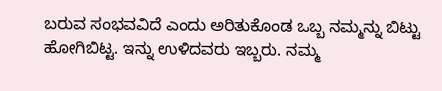ಬರುವ ಸಂಭವವಿದೆ ಎಂದು ಅರಿತುಕೊಂಡ ಒಬ್ಬ ನಮ್ಮನ್ನು ಬಿಟ್ಟು ಹೋಗಿಬಿಟ್ಟ. ಇನ್ನು ಉಳಿದವರು ಇಬ್ಬರು. ನಮ್ಮ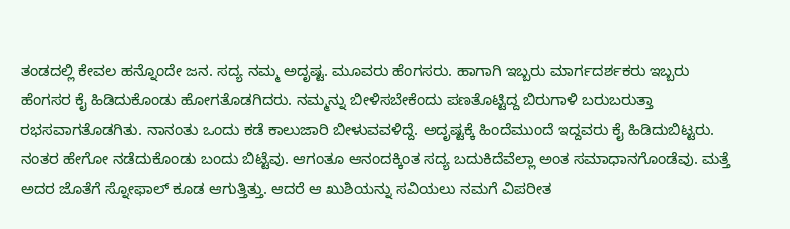ತಂಡದಲ್ಲಿ ಕೇವಲ ಹನ್ನೊಂದೇ ಜನ. ಸದ್ಯ ನಮ್ಮ ಅದೃಷ್ಟ. ಮೂವರು ಹೆಂಗಸರು. ಹಾಗಾಗಿ ಇಬ್ಬರು ಮಾರ್ಗದರ್ಶಕರು ಇಬ್ಬರು ಹೆಂಗಸರ ಕೈ ಹಿಡಿದುಕೊಂಡು ಹೋಗತೊಡಗಿದರು. ನಮ್ಮನ್ನು ಬೀಳಿಸಬೇಕೆಂದು ಪಣತೊಟ್ಟಿದ್ದ ಬಿರುಗಾಳಿ ಬರುಬರುತ್ತಾ ರಭಸವಾಗತೊಡಗಿತು. ನಾನಂತು ಒಂದು ಕಡೆ ಕಾಲುಜಾರಿ ಬೀಳುವವಳಿದ್ದೆ. ಅದೃಷ್ಟಕ್ಕೆ ಹಿಂದೆಮುಂದೆ ಇದ್ದವರು ಕೈ ಹಿಡಿದುಬಿಟ್ಟರು. ನಂತರ ಹೇಗೋ ನಡೆದುಕೊಂಡು ಬಂದು ಬಿಟ್ಟೆವು. ಆಗಂತೂ ಆನಂದಕ್ಕಿಂತ ಸದ್ಯ ಬದುಕಿದೆವೆಲ್ಲಾ ಅಂತ ಸಮಾಧಾನಗೊಂಡೆವು. ಮತ್ತೆ ಅದರ ಜೊತೆಗೆ ಸ್ನೋಫಾಲ್ ಕೂಡ ಆಗುತ್ತಿತ್ತು. ಆದರೆ ಆ ಖುಶಿಯನ್ನು ಸವಿಯಲು ನಮಗೆ ವಿಪರೀತ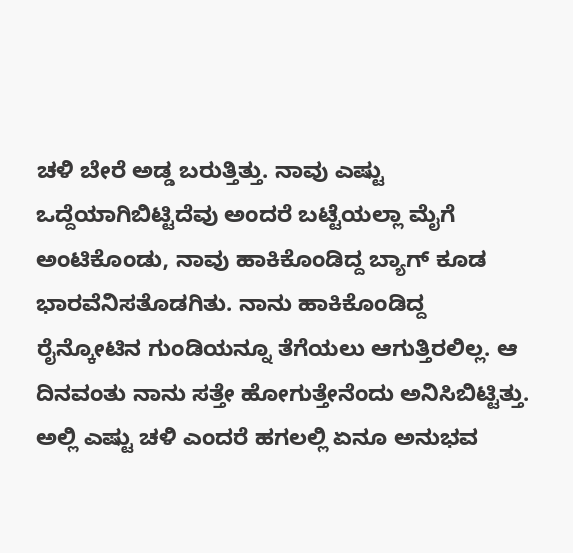ಚಳಿ ಬೇರೆ ಅಡ್ಡ ಬರುತ್ತಿತ್ತು. ನಾವು ಎಷ್ಟು ಒದ್ದೆಯಾಗಿಬಿಟ್ಟಿದೆವು ಅಂದರೆ ಬಟ್ಟೆಯಲ್ಲಾ ಮೈಗೆ ಅಂಟಿಕೊಂಡು, ನಾವು ಹಾಕಿಕೊಂಡಿದ್ದ ಬ್ಯಾಗ್ ಕೂಡ ಭಾರವೆನಿಸತೊಡಗಿತು. ನಾನು ಹಾಕಿಕೊಂಡಿದ್ದ ರೈನ್ಕೋಟಿನ ಗುಂಡಿಯನ್ನೂ ತೆಗೆಯಲು ಆಗುತ್ತಿರಲಿಲ್ಲ. ಆ ದಿನವಂತು ನಾನು ಸತ್ತೇ ಹೋಗುತ್ತೇನೆಂದು ಅನಿಸಿಬಿಟ್ಟಿತ್ತು.
ಅಲ್ಲಿ ಎಷ್ಟು ಚಳಿ ಎಂದರೆ ಹಗಲಲ್ಲಿ ಏನೂ ಅನುಭವ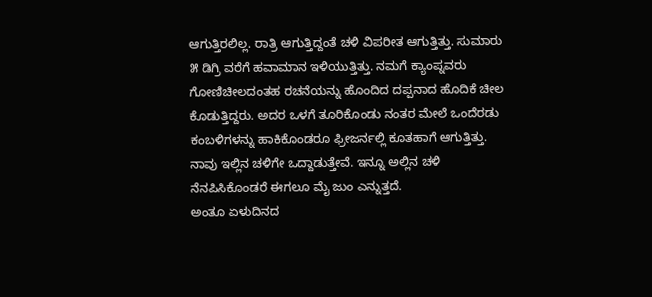ಆಗುತ್ತಿರಲಿಲ್ಲ. ರಾತ್ರಿ ಆಗುತ್ತಿದ್ದಂತೆ ಚಳಿ ವಿಪರೀತ ಆಗುತ್ತಿತ್ತು. ಸುಮಾರು ೫ ಡಿಗ್ರಿ ವರೆಗೆ ಹವಾಮಾನ ಇಳಿಯುತ್ತಿತ್ತು. ನಮಗೆ ಕ್ಯಾಂಪ್ನವರು ಗೋಣಿಚೀಲದಂತಹ ರಚನೆಯನ್ನು ಹೊಂದಿದ ದಪ್ಪನಾದ ಹೊದಿಕೆ ಚೀಲ ಕೊಡುತ್ತಿದ್ದರು. ಅದರ ಒಳಗೆ ತೂರಿಕೊಂಡು ನಂತರ ಮೇಲೆ ಒಂದೆರಡು ಕಂಬಳಿಗಳನ್ನು ಹಾಕಿಕೊಂಡರೂ ಫ್ರೀಜರ್ನಲ್ಲಿ ಕೂತಹಾಗೆ ಆಗುತ್ತಿತ್ತು. ನಾವು ಇಲ್ಲಿನ ಚಳಿಗೇ ಒದ್ದಾಡುತ್ತೇವೆ. ಇನ್ನೂ ಅಲ್ಲಿನ ಚಳಿ ನೆನಪಿಸಿಕೊಂಡರೆ ಈಗಲೂ ಮೈ ಜುಂ ಎನ್ನುತ್ತದೆ.
ಅಂತೂ ಏಳುದಿನದ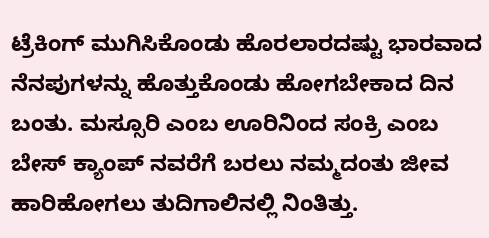ಟ್ರೆಕಿಂಗ್ ಮುಗಿಸಿಕೊಂಡು ಹೊರಲಾರದಷ್ಟು ಭಾರವಾದ ನೆನಪುಗಳನ್ನು ಹೊತ್ತುಕೊಂಡು ಹೋಗಬೇಕಾದ ದಿನ ಬಂತು. ಮಸ್ಸೂರಿ ಎಂಬ ಊರಿನಿಂದ ಸಂಕ್ರಿ ಎಂಬ ಬೇಸ್ ಕ್ಯಾಂಪ್ ನವರೆಗೆ ಬರಲು ನಮ್ಮದಂತು ಜೀವ ಹಾರಿಹೋಗಲು ತುದಿಗಾಲಿನಲ್ಲಿ ನಿಂತಿತ್ತು.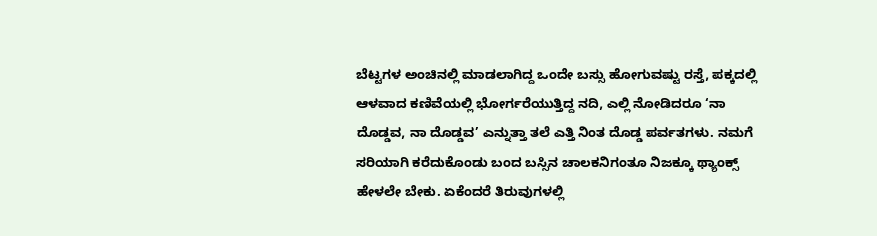ಬೆಟ್ಟಗಳ ಅಂಚಿನಲ್ಲಿ ಮಾಡಲಾಗಿದ್ದ ಒಂದೇ ಬಸ್ಸು ಹೋಗುವಷ್ಟು ರಸ್ತೆ, ಪಕ್ಕದಲ್ಲಿ ಆಳವಾದ ಕಣಿವೆಯಲ್ಲಿ ಭೋರ್ಗರೆಯುತ್ತಿದ್ದ ನದಿ, ಎಲ್ಲಿ ನೋಡಿದರೂ ‘ನಾ ದೊಡ್ಡವ, ನಾ ದೊಡ್ಡವ’ ಎನ್ನುತ್ತಾ ತಲೆ ಎತ್ತಿ ನಿಂತ ದೊಡ್ಡ ಪರ್ವತಗಳು. ನಮಗೆ ಸರಿಯಾಗಿ ಕರೆದುಕೊಂಡು ಬಂದ ಬಸ್ಸಿನ ಚಾಲಕನಿಗಂತೂ ನಿಜಕ್ಕೂ ಥ್ಯಾಂಕ್ಸ್ ಹೇಳಲೇ ಬೇಕು. ಏಕೆಂದರೆ ತಿರುವುಗಳಲ್ಲಿ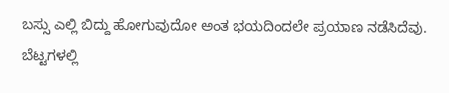ಬಸ್ಸು ಎಲ್ಲಿ ಬಿದ್ದು ಹೋಗುವುದೋ ಅಂತ ಭಯದಿಂದಲೇ ಪ್ರಯಾಣ ನಡೆಸಿದೆವು. ಬೆಟ್ಟಗಳಲ್ಲಿ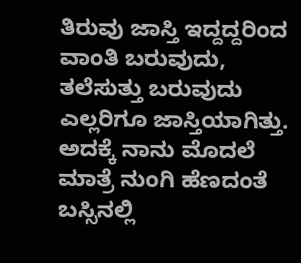ತಿರುವು ಜಾಸ್ತಿ ಇದ್ದದ್ದರಿಂದ ವಾಂತಿ ಬರುವುದು, ತಲೆಸುತ್ತು ಬರುವುದು ಎಲ್ಲರಿಗೂ ಜಾಸ್ತಿಯಾಗಿತ್ತು. ಅದಕ್ಕೆ ನಾನು ಮೊದಲೆ ಮಾತ್ರೆ ನುಂಗಿ ಹೆಣದಂತೆ ಬಸ್ಸಿನಲ್ಲಿ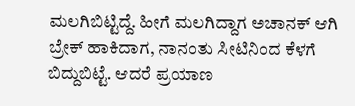ಮಲಗಿಬಿಟ್ಟಿದ್ದೆ. ಹೀಗೆ ಮಲಗಿದ್ದಾಗ ಅಚಾನಕ್ ಆಗಿ ಬ್ರೇಕ್ ಹಾಕಿದಾಗ, ನಾನಂತು ಸೀಟಿನಿಂದ ಕೆಳಗೆ ಬಿದ್ದುಬಿಟ್ಟೆ. ಆದರೆ ಪ್ರಯಾಣ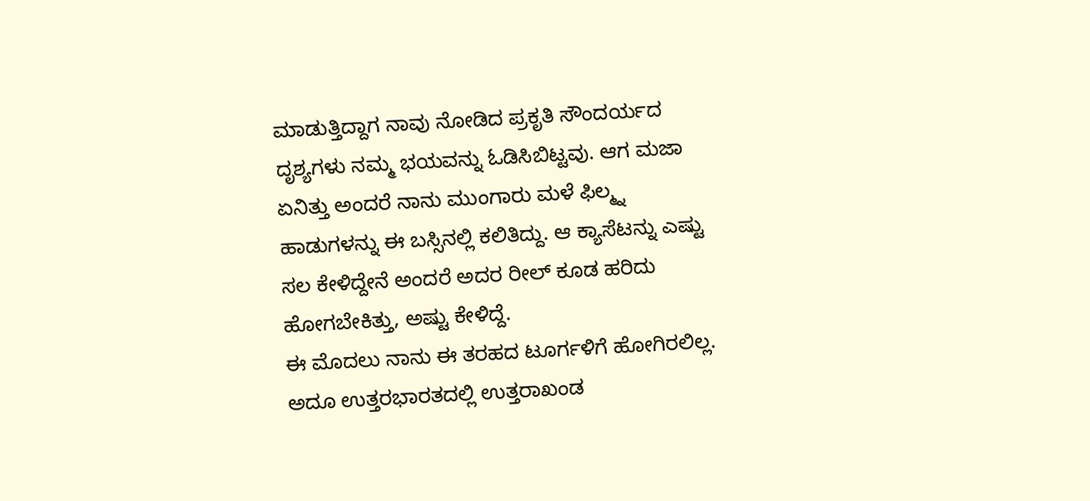ಮಾಡುತ್ತಿದ್ದಾಗ ನಾವು ನೋಡಿದ ಪ್ರಕೃತಿ ಸೌಂದರ್ಯದ ದೃಶ್ಯಗಳು ನಮ್ಮ ಭಯವನ್ನು ಓಡಿಸಿಬಿಟ್ಟವು. ಆಗ ಮಜಾ ಏನಿತ್ತು ಅಂದರೆ ನಾನು ಮುಂಗಾರು ಮಳೆ ಫಿಲ್ಮ್ನ ಹಾಡುಗಳನ್ನು ಈ ಬಸ್ಸಿನಲ್ಲಿ ಕಲಿತಿದ್ದು. ಆ ಕ್ಯಾಸೆಟನ್ನು ಎಷ್ಟು ಸಲ ಕೇಳಿದ್ದೇನೆ ಅಂದರೆ ಅದರ ರೀಲ್ ಕೂಡ ಹರಿದು ಹೋಗಬೇಕಿತ್ತು, ಅಷ್ಟು ಕೇಳಿದ್ದೆ.
ಈ ಮೊದಲು ನಾನು ಈ ತರಹದ ಟೂರ್ಗಳಿಗೆ ಹೋಗಿರಲಿಲ್ಲ. ಅದೂ ಉತ್ತರಭಾರತದಲ್ಲಿ ಉತ್ತರಾಖಂಡ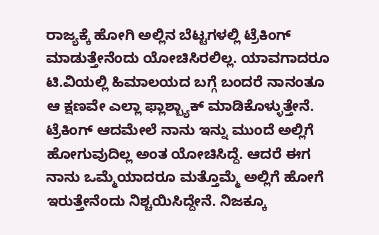ರಾಜ್ಯಕ್ಕೆ ಹೋಗಿ ಅಲ್ಲಿನ ಬೆಟ್ಟಗಳಲ್ಲಿ ಟ್ರೆಕಿಂಗ್ ಮಾಡುತ್ತೇನೆಂದು ಯೋಚಿಸಿರಲಿಲ್ಲ. ಯಾವಗಾದರೂ ಟಿ.ವಿಯಲ್ಲಿ ಹಿಮಾಲಯದ ಬಗ್ಗೆ ಬಂದರೆ ನಾನಂತೂ ಆ ಕ್ಷಣವೇ ಎಲ್ಲಾ ಫ್ಲಾಶ್ಬ್ಯಾಕ್ ಮಾಡಿಕೊಳ್ಳುತ್ತೇನೆ. ಟ್ರೆಕಿಂಗ್ ಆದಮೇಲೆ ನಾನು ಇನ್ನು ಮುಂದೆ ಅಲ್ಲಿಗೆ ಹೋಗುವುದಿಲ್ಲ ಅಂತ ಯೋಚಿಸಿದ್ದೆ. ಆದರೆ ಈಗ ನಾನು ಒಮ್ಮೆಯಾದರೂ ಮತ್ತೊಮ್ಮೆ ಅಲ್ಲಿಗೆ ಹೋಗೆ ಇರುತ್ತೇನೆಂದು ನಿಶ್ಚಯಿಸಿದ್ದೇನೆ. ನಿಜಕ್ಕೂ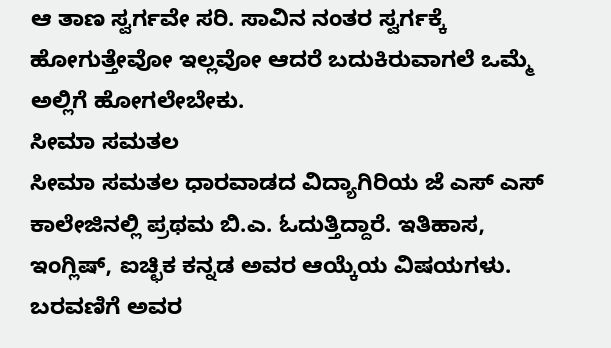ಆ ತಾಣ ಸ್ವರ್ಗವೇ ಸರಿ. ಸಾವಿನ ನಂತರ ಸ್ವರ್ಗಕ್ಕೆ ಹೋಗುತ್ತೇವೋ ಇಲ್ಲವೋ ಆದರೆ ಬದುಕಿರುವಾಗಲೆ ಒಮ್ಮೆ ಅಲ್ಲಿಗೆ ಹೋಗಲೇಬೇಕು.
ಸೀಮಾ ಸಮತಲ
ಸೀಮಾ ಸಮತಲ ಧಾರವಾಡದ ವಿದ್ಯಾಗಿರಿಯ ಜೆ ಎಸ್ ಎಸ್ ಕಾಲೇಜಿನಲ್ಲಿ ಪ್ರಥಮ ಬಿ.ಎ. ಓದುತ್ತಿದ್ದಾರೆ. ಇತಿಹಾಸ, ಇಂಗ್ಲಿಷ್, ಐಚ್ಛಿಕ ಕನ್ನಡ ಅವರ ಆಯ್ಕೆಯ ವಿಷಯಗಳು. ಬರವಣಿಗೆ ಅವರ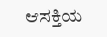ಆಸಕ್ತಿಯ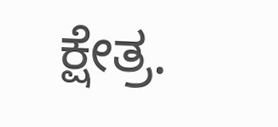ಕ್ಷೇತ್ರ.